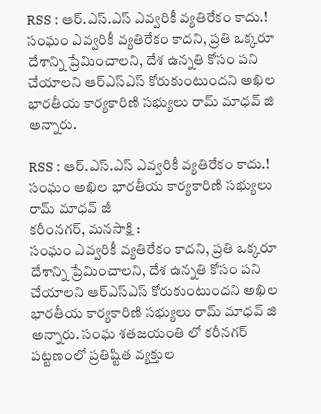RSS : ఆర్.ఎస్.ఎస్ ఎవ్వరికీ వ్యతిరేకం కాదు.!
సంఘం ఎవ్వరికీ వ్యతిరేకం కాదని, ప్రతి ఒక్కరూ దేశాన్ని ప్రేమించాలని, దేశ ఉన్నతి కోసం పని చేయాలని ఆర్ఎస్ఎస్ కోరుకుంటుందని అఖిల భారతీయ కార్యకారిణి సభ్యులు రామ్ మాధవ్ జి అన్నారు.

RSS : ఆర్.ఎస్.ఎస్ ఎవ్వరికీ వ్యతిరేకం కాదు.!
సంఘం అఖిల భారతీయ కార్యకారిణి సభ్యులు రామ్ మాధవ్ జీ
కరీంనగర్, మనసాక్షి :
సంఘం ఎవ్వరికీ వ్యతిరేకం కాదని, ప్రతి ఒక్కరూ దేశాన్ని ప్రేమించాలని, దేశ ఉన్నతి కోసం పని చేయాలని ఆర్ఎస్ఎస్ కోరుకుంటుందని అఖిల భారతీయ కార్యకారిణి సభ్యులు రామ్ మాధవ్ జి అన్నారు. సంఘ శతజయంతి లో కరీనగర్ పట్టణంలో ప్రతిష్టిత వ్యక్తుల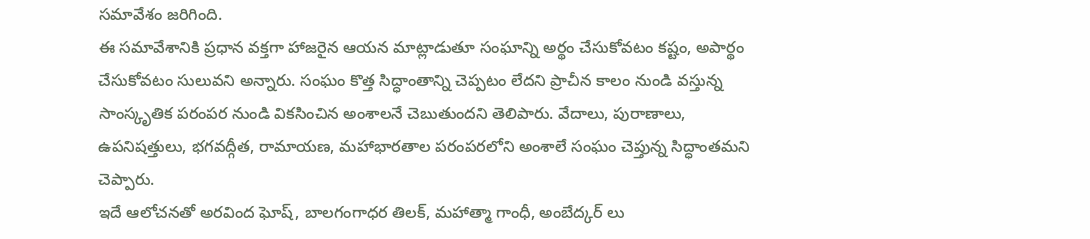సమావేశం జరిగింది.
ఈ సమావేశానికి ప్రధాన వక్తగా హాజరైన ఆయన మాట్లాడుతూ సంఘాన్ని అర్థం చేసుకోవటం కష్టం, అపార్థం చేసుకోవటం సులువని అన్నారు. సంఘం కొత్త సిద్ధాంతాన్ని చెప్పటం లేదని ప్రాచీన కాలం నుండి వస్తున్న సాంస్కృతిక పరంపర నుండి వికసించిన అంశాలనే చెబుతుందని తెలిపారు. వేదాలు, పురాణాలు, ఉపనిషత్తులు, భగవద్గీత, రామాయణ, మహాభారతాల పరంపరలోని అంశాలే సంఘం చెప్తున్న సిద్ధాంతమని చెప్పారు.
ఇదే ఆలోచనతో అరవింద ఘోష్, బాలగంగాధర తిలక్, మహాత్మా గాంధీ, అంబేద్కర్ లు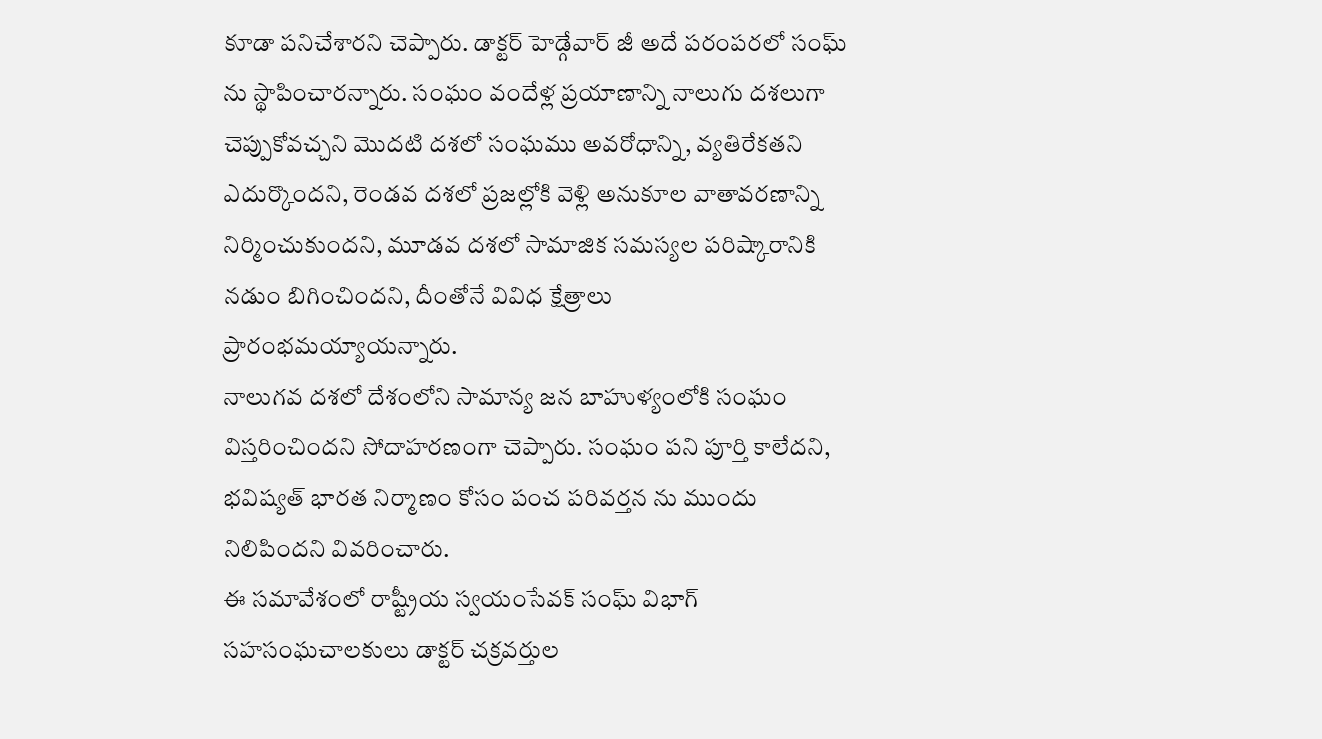కూడా పనిచేశారని చెప్పారు. డాక్టర్ హెడ్గేవార్ జీ అదే పరంపరలో సంఘ్ ను స్థాపించారన్నారు. సంఘం వందేళ్ల ప్రయాణాన్ని నాలుగు దశలుగా చెప్పుకోవచ్చని మొదటి దశలో సంఘము అవరోధాన్ని, వ్యతిరేకతని ఎదుర్కొందని, రెండవ దశలో ప్రజల్లోకి వెళ్లి అనుకూల వాతావరణాన్ని నిర్మించుకుందని, మూడవ దశలో సామాజిక సమస్యల పరిష్కారానికి నడుం బిగించిందని, దీంతోనే వివిధ క్షేత్రాలు ప్రారంభమయ్యాయన్నారు.
నాలుగవ దశలో దేశంలోని సామాన్య జన బాహుళ్యంలోకి సంఘం విస్తరించిందని సోదాహరణంగా చెప్పారు. సంఘం పని పూర్తి కాలేదని, భవిష్యత్ భారత నిర్మాణం కోసం పంచ పరివర్తన ను ముందు నిలిపిందని వివరించారు.
ఈ సమావేశంలో రాష్ట్రీయ స్వయంసేవక్ సంఘ్ విభాగ్ సహసంఘచాలకులు డాక్టర్ చక్రవర్తుల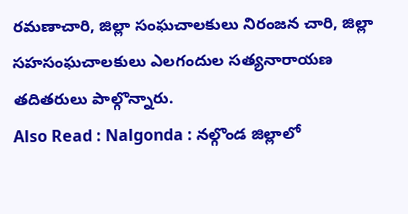రమణాచారి, జిల్లా సంఘచాలకులు నిరంజన చారి, జిల్లా సహసంఘచాలకులు ఎలగందుల సత్యనారాయణ తదితరులు పాల్గొన్నారు.
Also Read : Nalgonda : నల్గొండ జిల్లాలో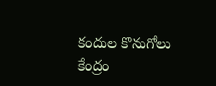కందుల కొనుగోలు కేంద్రం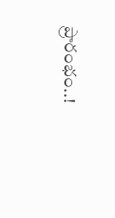ప్రారంభం..!